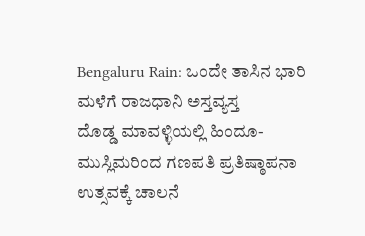Bengaluru Rain: ಒಂದೇ ತಾಸಿನ ಭಾರಿ ಮಳೆಗೆ ರಾಜಧಾನಿ ಅಸ್ತವ್ಯಸ್ತ
ದೊಡ್ಡ ಮಾವಳ್ಳಿಯಲ್ಲಿ ಹಿಂದೂ-ಮುಸ್ಲಿಮರಿಂದ ಗಣಪತಿ ಪ್ರತಿಷ್ಠಾಪನಾ ಉತ್ಸವಕ್ಕೆ ಚಾಲನೆ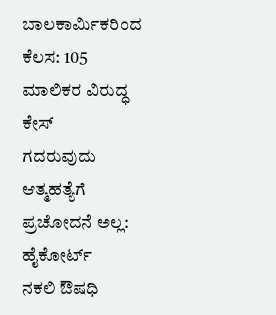ಬಾಲಕಾರ್ಮಿಕರಿಂದ ಕೆಲಸ: 105 ಮಾಲಿಕರ ವಿರುದ್ಧ ಕೇಸ್
ಗದರುವುದು ಆತ್ಮಹತ್ಯೆಗೆ ಪ್ರಚೋದನೆ ಅಲ್ಲ: ಹೈಕೋರ್ಟ್
ನಕಲಿ ಔಷಧಿ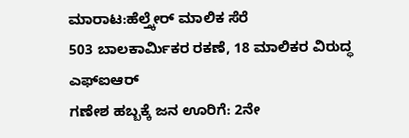ಮಾರಾಟ:ಹೆಲ್ತ್ಕೇರ್ ಮಾಲಿಕ ಸೆರೆ
503 ಬಾಲಕಾರ್ಮಿಕರ ರಕಣೆ, 18 ಮಾಲಿಕರ ವಿರುದ್ಧ ಎಫ್ಐಆರ್
ಗಣೇಶ ಹಬ್ಬಕ್ಕೆ ಜನ ಊರಿಗೆ: 2ನೇ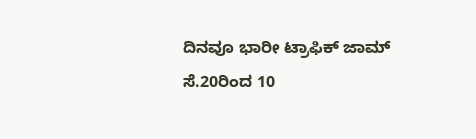ದಿನವೂ ಭಾರೀ ಟ್ರಾಫಿಕ್ ಜಾಮ್
ಸೆ.20ರಿಂದ 10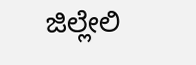ಜಿಲ್ಲೇಲಿ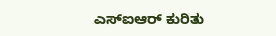ಎಸ್ಐಆರ್ ಕುರಿತು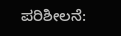ಪರಿಶೀಲನೆ: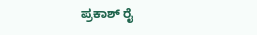ಪ್ರಕಾಶ್ ರೈ